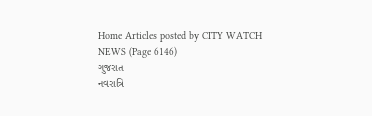Home Articles posted by CITY WATCH NEWS (Page 6146)
ગુજરાત
નવરાત્રિ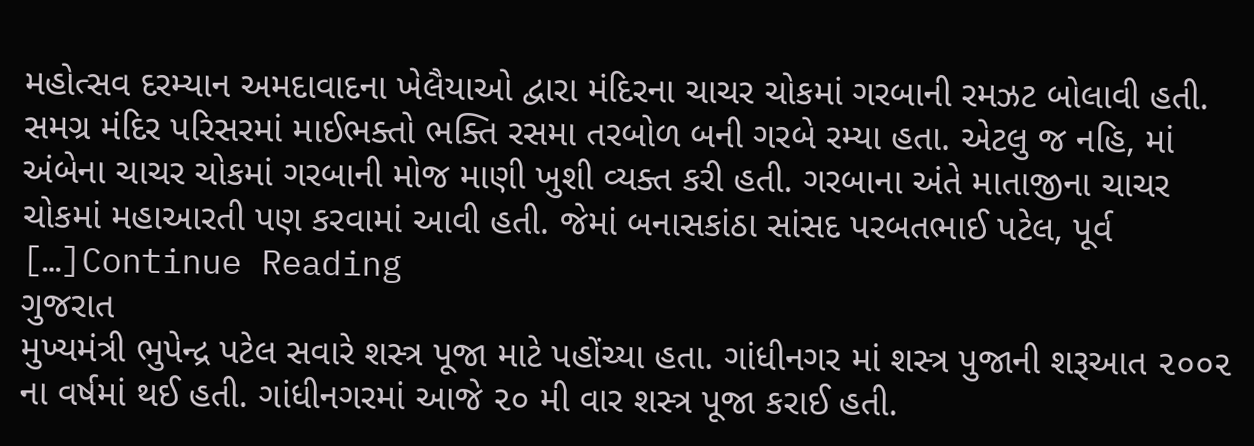મહોત્સવ દરમ્યાન અમદાવાદના ખેલૈયાઓ દ્વારા મંદિરના ચાચર ચોકમાં ગરબાની રમઝટ બોલાવી હતી. સમગ્ર મંદિર પરિસરમાં માઈભક્તો ભક્તિ રસમા તરબોળ બની ગરબે રમ્યા હતા. એટલુ જ નહિ, માં અંબેના ચાચર ચોકમાં ગરબાની મોજ માણી ખુશી વ્યક્ત કરી હતી. ગરબાના અંતે માતાજીના ચાચર ચોકમાં મહાઆરતી પણ કરવામાં આવી હતી. જેમાં બનાસકાંઠા સાંસદ પરબતભાઈ પટેલ, પૂર્વ […]Continue Reading
ગુજરાત
મુખ્યમંત્રી ભુપેન્દ્ર પટેલ સવારે શસ્ત્ર પૂજા માટે પહોંચ્યા હતા. ગાંધીનગર માં શસ્ત્ર પુજાની શરૂઆત ૨૦૦૨ ના વર્ષમાં થઈ હતી. ગાંધીનગરમાં આજે ૨૦ મી વાર શસ્ત્ર પૂજા કરાઈ હતી.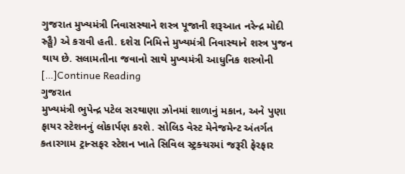ગુજરાત મુખ્યમંત્રી નિવાસસ્થાને શસ્ત્ર પૂજાની શરૂઆત નરેન્દ્ર મોદી સ્ર્ઙ્ઘૈ) એ કરાવી હતી. દશેરા નિમિત્તે મુખ્યમંત્રી નિવાસ્થાને શસ્ત્ર પુજન થાય છે. સલામતીના જવાનો સાથે મુખ્યમંત્રી આધુનિક શસ્ત્રોની […]Continue Reading
ગુજરાત
મુખ્યમંત્રી ભુપેન્દ્ર પટેલ સરથાણા ઝોનમાં શાળાનું મકાન, અને પુણા ફાયર સ્ટેશનનું લોકાર્પણ કરશે. સોલિડ વેસ્ટ મેનેજમેન્ટ અંતર્ગત કતારગામ ટ્રાન્સફર સ્ટેશન ખાતે સિવિલ સ્ટ્રક્ચરમાં જરૂરી ફેરફાર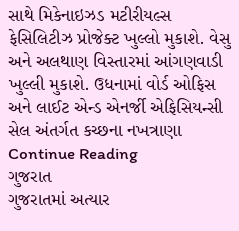સાથે મિકેનાઇઝડ મટીરીયલ્સ ફેસિલિટીઝ પ્રોજેક્ટ ખુલ્લો મુકાશે. વેસુ અને અલથાણ વિસ્તારમાં આંગણવાડી ખુલ્લી મુકાશે. ઉધનામાં વોર્ડ ઓફિસ અને લાઈટ એન્ડ એનર્જી એફિસિયન્સી સેલ અંતર્ગત કચ્છના નખત્રાણા Continue Reading
ગુજરાત
ગુજરાતમાં અત્યાર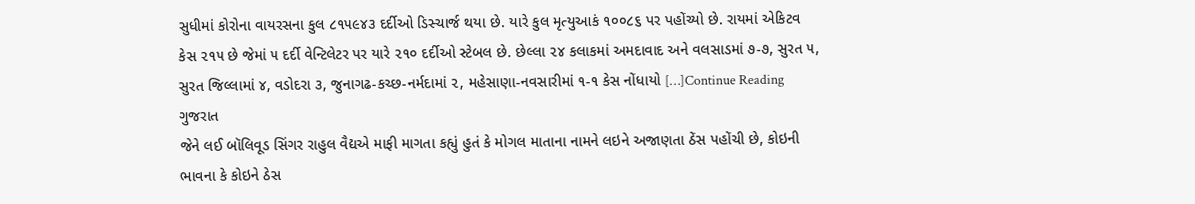સુધીમાં કોરોના વાયરસના કુલ ૮૧૫૯૪૩ દર્દીઓ ડિસ્ચાર્જ થયા છે. યારે કુલ મૃત્યુઆકં ૧૦૦૮૬ પર પહોંચ્યો છે. રાયમાં એકિટવ કેસ ૨૧૫ છે જેમાં ૫ દર્દી વેન્ટિલેટર પર યારે ૨૧૦ દર્દીઓ સ્ટેબલ છે. છેલ્લા ૨૪ કલાકમાં અમદાવાદ અને વલસાડમાં ૭-૭, સુરત ૫, સુરત જિલ્લામાં ૪, વડોદરા ૩, જુનાગઢ-કચ્છ-નર્મદામાં ૨, મહેસાણા-નવસારીમાં ૧-૧ કેસ નોંધાયો […]Continue Reading
ગુજરાત
જેને લઈ બૉલિવૂડ સિંગર રાહુલ વૈદ્યએ માફી માગતા કહ્યું હુતં કે મોગલ માતાના નામને લઇને અજાણતા ઠેંસ પહોંચી છે, કોઇની ભાવના કે કોઇને ઠેસ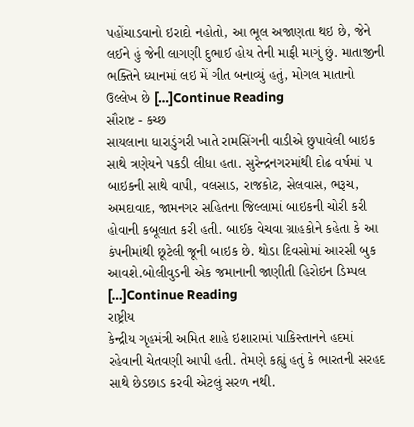પહોંચાડવાનો ઇરાદો નહોતો, આ ભૂલ અજાણતા થઇ છે, જેને લઈને હું જેની લાગણી દુભાઈ હોય તેની માફી માગું છું. માતાજીની ભક્તિને ધ્યાનમાં લઇ મેં ગીત બનાવ્યું હતું, મોગલ માતાનો ઉલ્લેખ છે […]Continue Reading
સૌરાષ્ટ - કચ્છ
સાયલાના ધારાડુંગરી ખાતે રામસિંગની વાડીએ છુપાવેલી બાઇક સાથે ત્રણેયને પકડી લીધા હતા. સુરેન્દ્રનગરમાંથી દોઢ વર્ષમાં ૫ બાઇકની સાથે વાપી, વલસાડ, રાજકોટ, સેલવાસ, ભરૂચ, અમદાવાદ, જામનગર સહિતના જિલ્લામાં બાઇકની ચોરી કરી હોવાની કબૂલાત કરી હતી. બાઈક વેચવા ગ્રાહકોને કહેતા કે આ કંપનીમાંથી છૂટેલી જૂની બાઇક છે. થોડા દિવસોમાં આરસી બુક આવશે.બોલીવુડની એક જમાનાની જાણીતી હિરોઇન ડિમ્પલ […]Continue Reading
રાષ્ટ્રીય
કેન્દ્રીય ગૃહમંત્રી અમિત શાહે ઇશારામાં પાકિસ્તાનને હદમાં રહેવાની ચેતવણી આપી હતી. તેમણે કહ્યું હતું કે ભારતની સરહદ સાથે છેડછાડ કરવી એટલું સરળ નથી.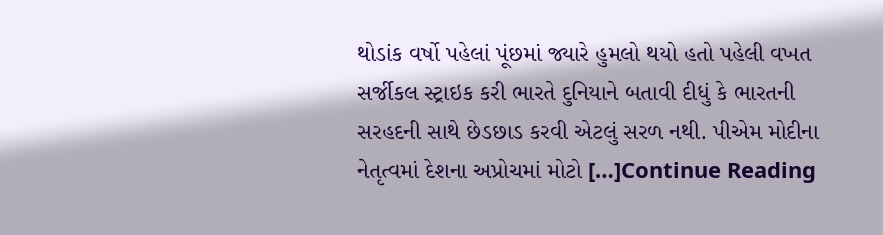થોડાંક વર્ષો પહેલાં પૂંછમાં જ્યારે હુમલો થયો હતો પહેલી વખત સર્જીકલ સ્ટ્રાઇક કરી ભારતે દુનિયાને બતાવી દીધું કે ભારતની સરહદની સાથે છેડછાડ કરવી એટલું સરળ નથી. પીએમ મોદીના નેતૃત્વમાં દેશના અપ્રોચમાં મોટો […]Continue Reading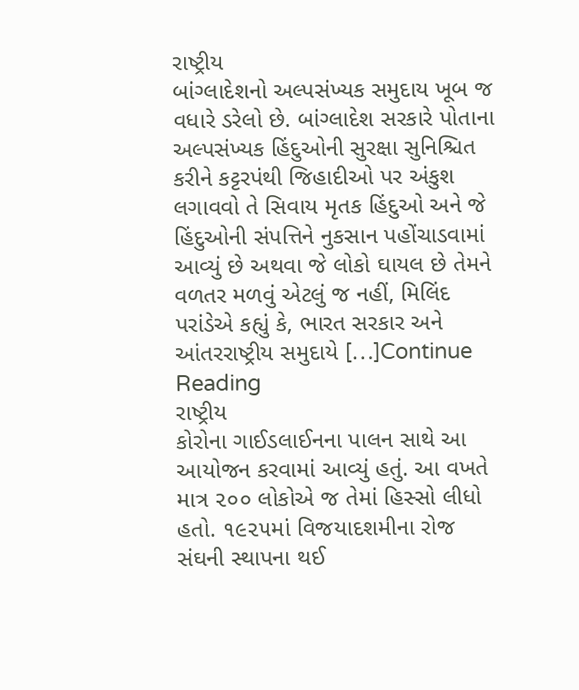રાષ્ટ્રીય
બાંગ્લાદેશનો અલ્પસંખ્યક સમુદાય ખૂબ જ વધારે ડરેલો છે. બાંગ્લાદેશ સરકારે પોતાના અલ્પસંખ્યક હિંદુઓની સુરક્ષા સુનિશ્ચિત કરીને કટ્ટરપંથી જિહાદીઓ પર અંકુશ લગાવવો તે સિવાય મૃતક હિંદુઓ અને જે હિંદુઓની સંપત્તિને નુકસાન પહોંચાડવામાં આવ્યું છે અથવા જે લોકો ઘાયલ છે તેમને વળતર મળવું એટલું જ નહીં, મિલિંદ પરાંડેએ કહ્યું કે, ભારત સરકાર અને આંતરરાષ્ટ્રીય સમુદાયે […]Continue Reading
રાષ્ટ્રીય
કોરોના ગાઈડલાઈનના પાલન સાથે આ આયોજન કરવામાં આવ્યું હતું. આ વખતે માત્ર ૨૦૦ લોકોએ જ તેમાં હિસ્સો લીધો હતો. ૧૯૨૫માં વિજયાદશમીના રોજ સંઘની સ્થાપના થઈ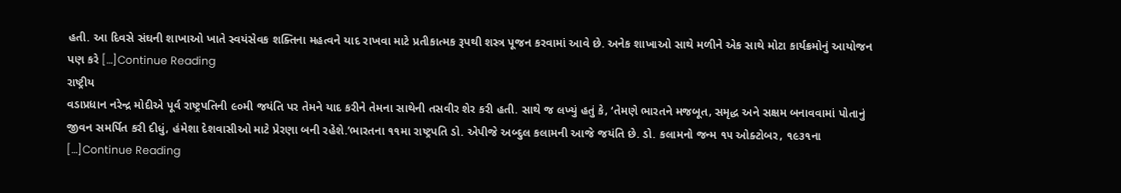હતી. આ દિવસે સંઘની શાખાઓ ખાતે સ્વયંસેવક શક્તિના મહત્વને યાદ રાખવા માટે પ્રતીકાત્મક રૂપથી શસ્ત્ર પૂજન કરવામાં આવે છે. અનેક શાખાઓ સાથે મળીને એક સાથે મોટા કાર્યક્રમોનું આયોજન પણ કરે […]Continue Reading
રાષ્ટ્રીય
વડાપ્રધાન નરેન્દ્ર મોદીએ પૂર્વ રાષ્ટ્રપતિની ૯૦મી જયંતિ પર તેમને યાદ કરીને તેમના સાથેની તસવીર શેર કરી હતી. સાથે જ લખ્યું હતું કે, ‘તેમણે ભારતને મજબૂત, સમૃદ્ધ અને સક્ષમ બનાવવામાં પોતાનું જીવન સમર્પિત કરી દીધું, હંમેશા દેશવાસીઓ માટે પ્રેરણા બની રહેશે.’ભારતના ૧૧મા રાષ્ટ્રપતિ ડો. એપીજે અબ્દુલ કલામની આજે જયંતિ છે. ડો. કલામનો જન્મ ૧૫ ઓક્ટોબર, ૧૯૩૧ના […]Continue Reading